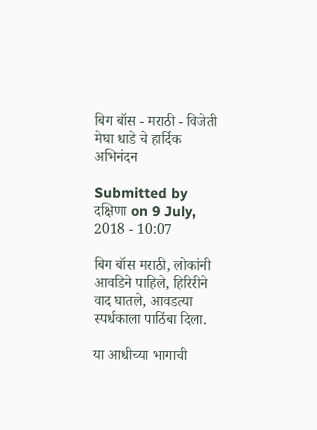बिग बॉस - मराठी - विजेती मेघा धाडे चे हार्दिक अभिनंदन

Submitted by दक्षिणा on 9 July, 2018 - 10:07

बिग बॉस मराठी, लोकांनी आवडिने पाहिले, हिरिरीने वाद घातले, आवडत्या स्पर्धकाला पाठिंबा दिला.

या आधीच्या भागाची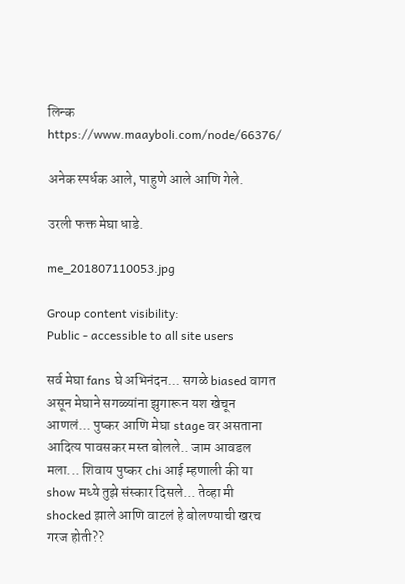लिन्क https://www.maayboli.com/node/66376/

अनेक स्पर्धक आले, पाहुणे आले आणि गेले.

उरली फक्त मेघा धाडे.

me_201807110053.jpg

Group content visibility:
Public - accessible to all site users

सर्व मेघा fans घे अभिनंदन... सगळे biased वागत असून मेघाने सगळ्यांना झुगारून यश खेचून आणलं... पुष्कर आणि मेघा stage वर असताना आदित्य पावसकर मस्त बोलले.. जाम आवडल मला... शिवाय पुष्कर chi आई म्हणाली की या show मध्ये तुझे संस्कार दिसले... तेव्हा मी shocked झाले आणि वाटलं हे बोलण्याची खरच गरज होती??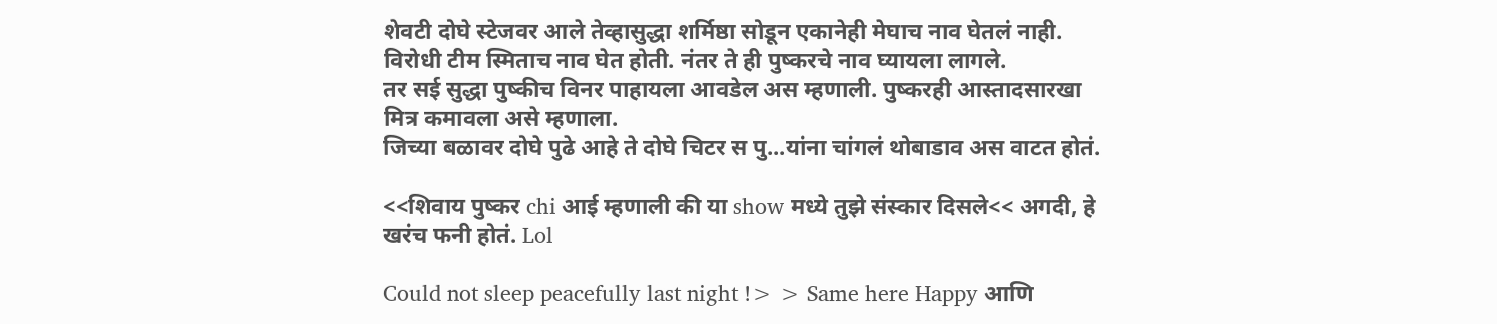शेवटी दोघे स्टेजवर आले तेव्हासुद्धा शर्मिष्ठा सोडून एकानेही मेघाच नाव घेतलं नाही. विरोधी टीम स्मिताच नाव घेत होती. नंतर ते ही पुष्करचे नाव घ्यायला लागले.
तर सई सुद्धा पुष्कीच विनर पाहायला आवडेल अस म्हणाली. पुष्करही आस्तादसारखा मित्र कमावला असे म्हणाला.
जिच्या बळावर दोघे पुढे आहे ते दोघे चिटर स पु...यांना चांगलं थोबाडाव अस वाटत होतं.

<<शिवाय पुष्कर chi आई म्हणाली की या show मध्ये तुझे संस्कार दिसले<< अगदी, हे खरंच फनी होतं. Lol

Could not sleep peacefully last night !> > Same here Happy आणि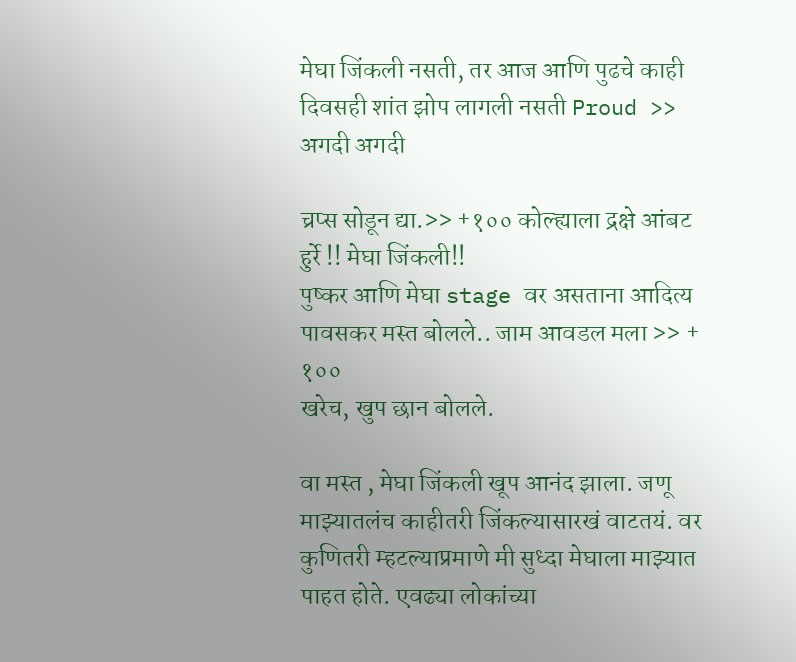मेघा जिंकली नसती, तर आज आणि पुढचे काही दिवसही शांत झोप लागली नसती Proud >> अगदी अगदी

च्रप्स सोडून द्या.>> +१०० कोल्ह्याला द्रक्षे आंबट
हुर्रे !! मेघा जिंकली!!
पुष्कर आणि मेघा stage वर असताना आदित्य पावसकर मस्त बोलले.. जाम आवडल मला >> + १००
खरेच, खुप छान बोलले.

वा मस्त , मेघा जिंकली खूप आनंद झाला. जणू माझ्यातलंच काहीतरी जिंकल्यासारखं वाटतयं. वर कुणितरी म्हटल्याप्रमाणे मी सुध्दा मेघाला माझ्यात पाहत होते. एवढ्या लोकांच्या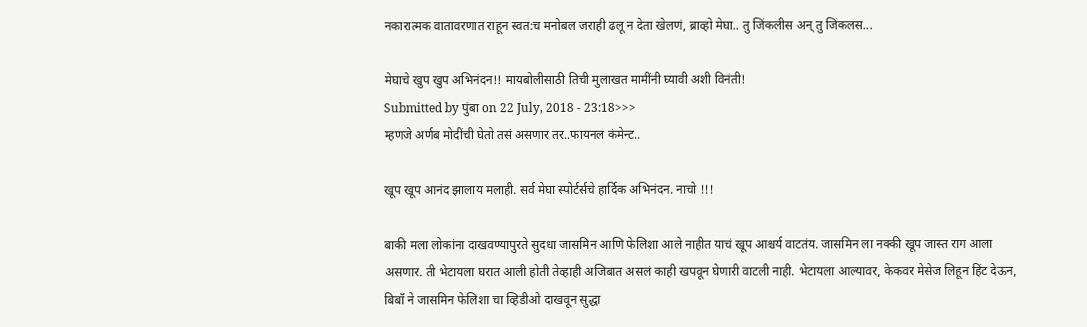नकारात्मक वातावरणात राहून स्वत:च मनोबल जराही ढलू न देता खेलणं, ब्राव्हो मेघा.. तु जिंकलीस अन् तु जिंकलस...

मेघाचे खुप खुप अभिनंदन!! मायबोलीसाठी तिची मुलाखत मामींनी घ्यावी अशी विनंती!
Submitted by पुंबा on 22 July, 2018 - 23:18>>>
म्हणजे अर्णब मोदींची घेतो तसं असणार तर..फायनल कंमेन्ट..

खूप खूप आनंद झालाय मलाही. सर्व मेघा स्पोर्टर्सचे हार्दिक अभिनंदन. नाचो !!!

बाकी मला लोकांना दाखवण्यापुरते सुदधा जासमिन आणि फेलिशा आले नाहीत याचं खूप आश्चर्य वाटतंय. जासमिन ला नक्की खूप जास्त राग आला असणार. ती भेटायला घरात आली होती तेव्हाही अजिबात असलं काही खपवून घेणारी वाटली नाही. भेटायला आल्यावर, केकवर मेसेज लिहून हिंट देऊन, बिबॉ ने जासमिन फेलिशा चा व्हिडीओ दाखवून सुद्धा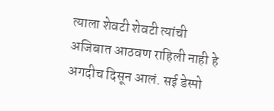त्याला शेवटी शेवटी त्यांची अजिबात आठवण राहिली नाही हे अगदीच दिसून आलं. सई डेस्पो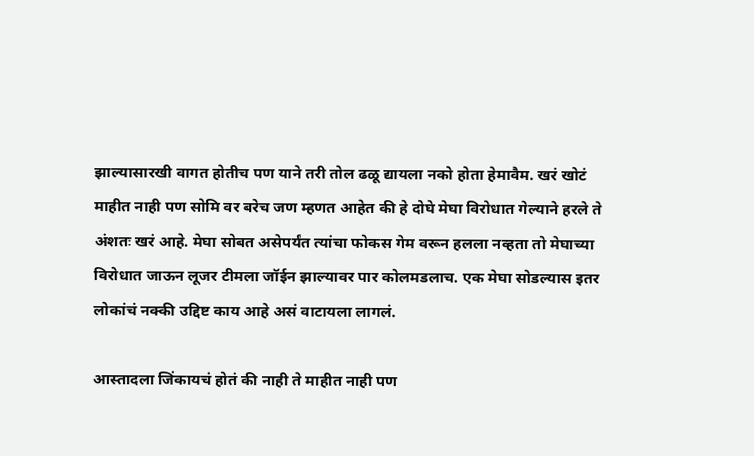झाल्यासारखी वागत होतीच पण याने तरी तोल ढळू द्यायला नको होता हेमावैम. खरं खोटं माहीत नाही पण सोमि वर बरेच जण म्हणत आहेत की हे दोघे मेघा विरोधात गेल्याने हरले ते अंशतः खरं आहे. मेघा सोबत असेपर्यंत त्यांचा फोकस गेम वरून हलला नव्हता तो मेघाच्या विरोधात जाऊन लूजर टीमला जॉईन झाल्यावर पार कोलमडलाच. एक मेघा सोडल्यास इतर लोकांचं नक्की उद्दिष्ट काय आहे असं वाटायला लागलं.

आस्तादला जिंकायचं होतं की नाही ते माहीत नाही पण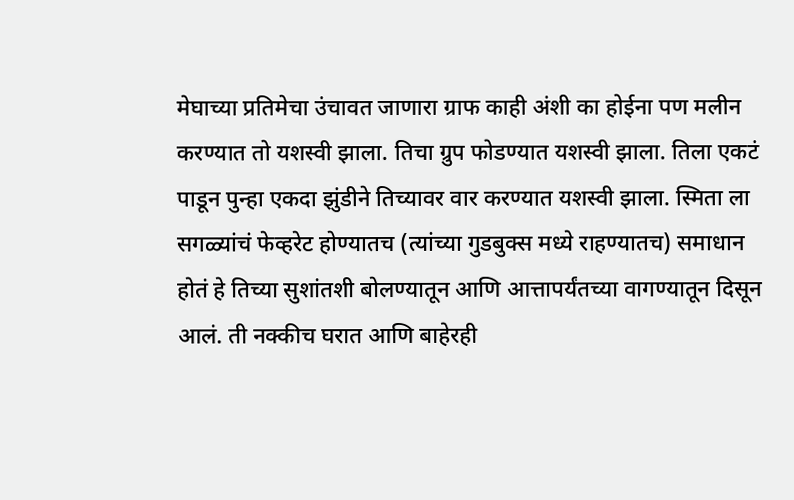मेघाच्या प्रतिमेचा उंचावत जाणारा ग्राफ काही अंशी का होईना पण मलीन करण्यात तो यशस्वी झाला. तिचा ग्रुप फोडण्यात यशस्वी झाला. तिला एकटं पाडून पुन्हा एकदा झुंडीने तिच्यावर वार करण्यात यशस्वी झाला. स्मिता ला सगळ्यांचं फेव्हरेट होण्यातच (त्यांच्या गुडबुक्स मध्ये राहण्यातच) समाधान होतं हे तिच्या सुशांतशी बोलण्यातून आणि आत्तापर्यंतच्या वागण्यातून दिसून आलं. ती नक्कीच घरात आणि बाहेरही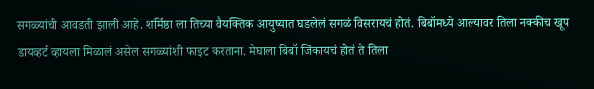सगळ्यांची आवडती झाली आहे. शर्मिष्ठा ला तिच्या वैयक्तिक आयुष्यात घडलेलं सगळं विसरायचं होतं. बिबॉमध्ये आल्यावर तिला नक्कीच खूप डायव्हर्ट व्हायला मिळालं असेल सगळ्यांशी फाइट करताना. मेघाला बिबॉ जिंकायचं होतं ते तिला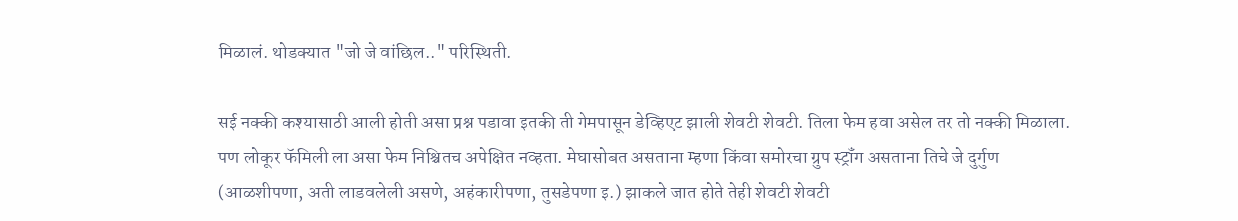मिळालं. थोडक्यात "जो जे वांछिल.." परिस्थिती.

सई नक्की कश्यासाठी आली होती असा प्रश्न पडावा इतकी ती गेमपासून डेव्हिएट झाली शेवटी शेवटी. तिला फेम हवा असेल तर तो नक्की मिळाला. पण लोकूर फॅमिली ला असा फेम निश्चितच अपेक्षित नव्हता. मेघासोबत असताना म्हणा किंवा समोरचा ग्रुप स्ट्रॉंग असताना तिचे जे दुर्गुण (आळशीपणा, अती लाडवलेली असणे, अहंकारीपणा, तुसडेपणा इ.) झाकले जात होते तेही शेवटी शेवटी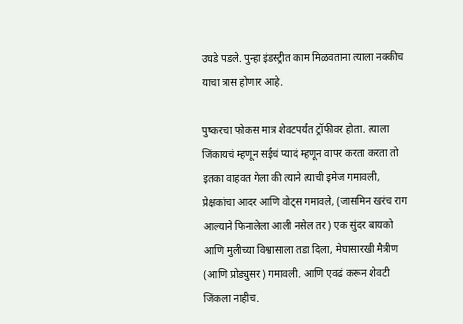उघडे पडले. पुन्हा इंडस्ट्रीत काम मिळवताना त्याला नक्कीच याचा त्रास होणार आहे.

पुष्करचा फोकस मात्र शेवटपर्यंत ट्रॉफीवर होता. त्याला जिंकायचं म्हणून सईचं प्यादं म्हणून वापर करता करता तो इतका वाहवत गेला की त्याने त्याची इमेज गमावली, प्रेक्षकांचा आदर आणि वोट्स गमावले, (जासमिन खरंच राग आल्याने फिनालेला आली नसेल तर) एक सुंदर बायको आणि मुलीच्या विश्वासाला तडा दिला, मेघासारखी मैत्रीण (आणि प्रोड्युसर) गमावली. आणि एवढं करून शेवटी जिंकला नाहीच.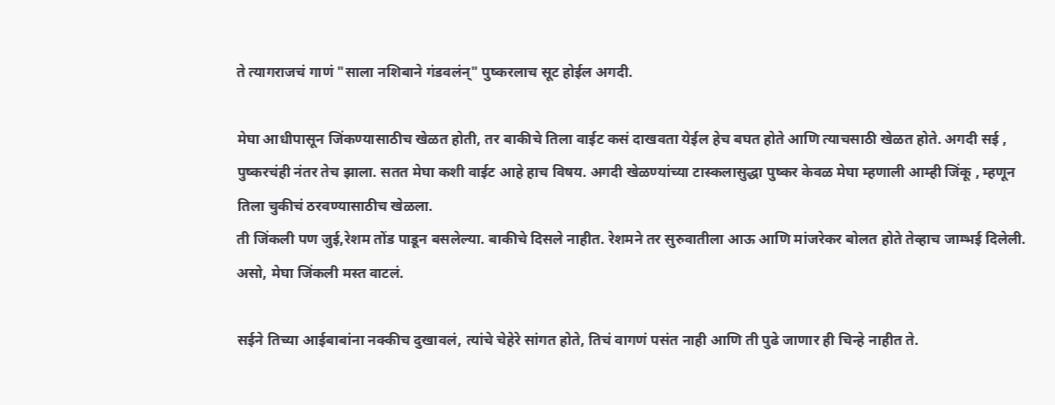ते त्यागराजचं गाणं "साला नशिबाने गंडवलंन्" पुष्करलाच सूट होईल अगदी.

मेघा आधीपासून जिंकण्यासाठीच खेळत होती, तर बाकीचे तिला वाईट कसं दाखवता येईल हेच बघत होते आणि त्याचसाठी खेळत होते. अगदी सई , पुष्करचंही नंतर तेच झाला. सतत मेघा कशी वाईट आहे हाच विषय. अगदी खेळण्यांच्या टास्कलासुद्धा पुष्कर केवळ मेघा म्हणाली आम्ही जिंकू , म्हणून तिला चुकीचं ठरवण्यासाठीच खेळला.
ती जिंकली पण जुई,रेशम तोंड पाडून बसलेल्या. बाकीचे दिसले नाहीत. रेशमने तर सुरुवातीला आऊ आणि मांजरेकर बोलत होते तेव्हाच जाम्भई दिलेली.
असो, मेघा जिंकली मस्त वाटलं.

सईने तिच्या आईबाबांना नक्कीच दुखावलं, त्यांचे चेहेरे सांगत होते, तिचं वागणं पसंत नाही आणि ती पुढे जाणार ही चिन्हे नाहीत ते.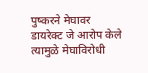पुष्करने मेघावर डायरेक्ट जे आरोप केले त्यामुळे मेघाविरोधी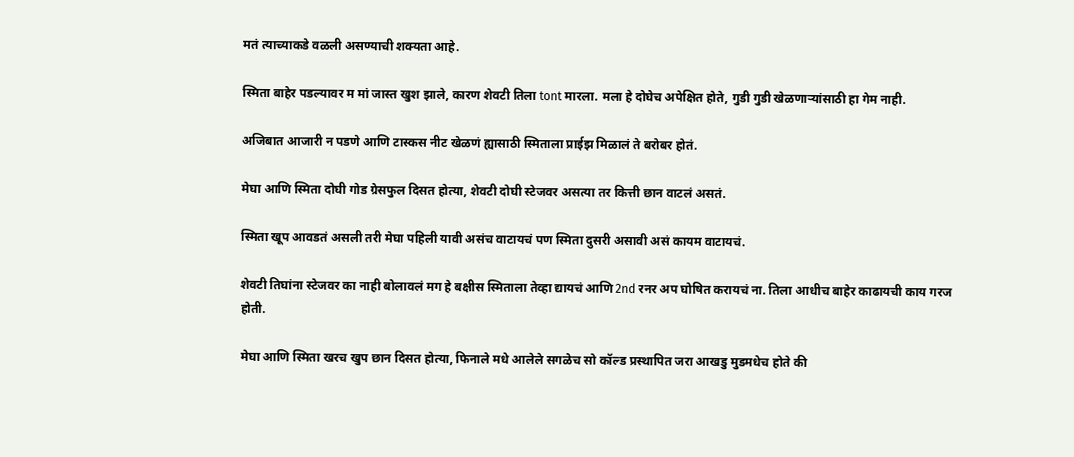मतं त्याच्याकडे वळली असण्याची शक्यता आहे.

स्मिता बाहेर पडल्यावर म मां जास्त खुश झाले, कारण शेवटी तिला tont मारला. मला हे दोघेच अपेक्षित होते, गुडी गुडी खेळणाऱ्यांसाठी हा गेम नाही.

अजिबात आजारी न पडणे आणि टास्कस नीट खेळणं ह्यासाठी स्मिताला प्राईझ मिळालं ते बरोबर होतं.

मेघा आणि स्मिता दोघी गोड ग्रेसफुल दिसत होत्या, शेवटी दोघी स्टेजवर असत्या तर कित्ती छान वाटलं असतं.

स्मिता खूप आवडतं असली तरी मेघा पहिली यावी असंच वाटायचं पण स्मिता दुसरी असावी असं कायम वाटायचं.

शेवटी तिघांना स्टेजवर का नाही बोलावलं मग हे बक्षीस स्मिताला तेव्हा द्यायचं आणि 2nd रनर अप घोषित करायचं ना. तिला आधीच बाहेर काढायची काय गरज होती.

मेघा आणि स्मिता खरच खुप छान दिसत होत्या, फिनाले मधे आलेले सगळेच सो कॉल्ड प्रस्थापित जरा आखडु मुडमधेच होते की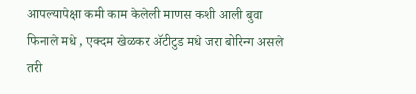आपल्यापेक्षा कमी काम केलेली माणस कशी आली बुवा फिनाले मधे , एक्दम खेळकर अ‍ॅटीटुड मधे जरा बोरिन्ग असले तरी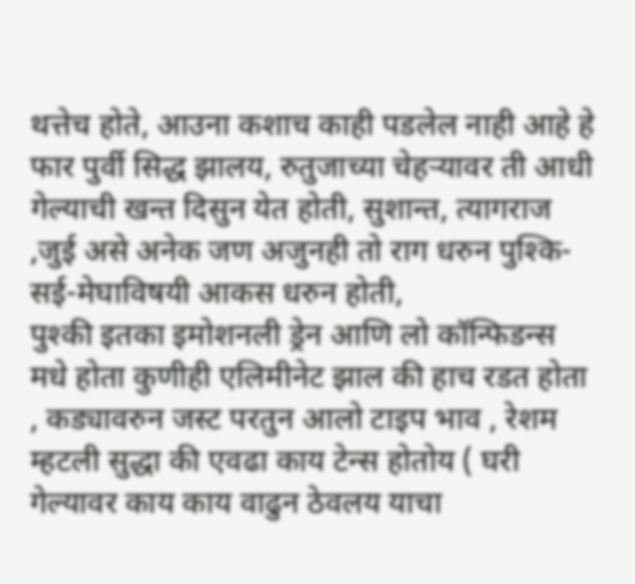थत्तेच होते, आउना कशाच काही पडलेल नाही आहे हे फार पुर्वी सिद्ध झालय, रुतुजाच्या चेहर्‍यावर ती आधी गेल्याची खन्त दिसुन येत होती, सुशान्त, त्यागराज ,जुई असे अनेक जण अजुनही तो राग धरुन पुश्कि-सई-मेघाविषयी आकस धरुन होती,
पुश्की इतका इमोशनली ड्रेन आणि लो कॉन्फिडन्स मधे होता कुणीही एलिमीनेट झाल की हाच रडत होता , कड्यावरुन जस्ट परतुन आलो टाइप भाव , रेशम म्हटली सुद्धा की एवढा काय टेन्स होतोय ( घरी गेल्यावर काय काय वाढुन ठेवलय याचा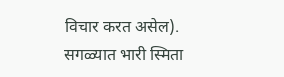विचार करत असेल).
सगळ्यात भारी स्मिता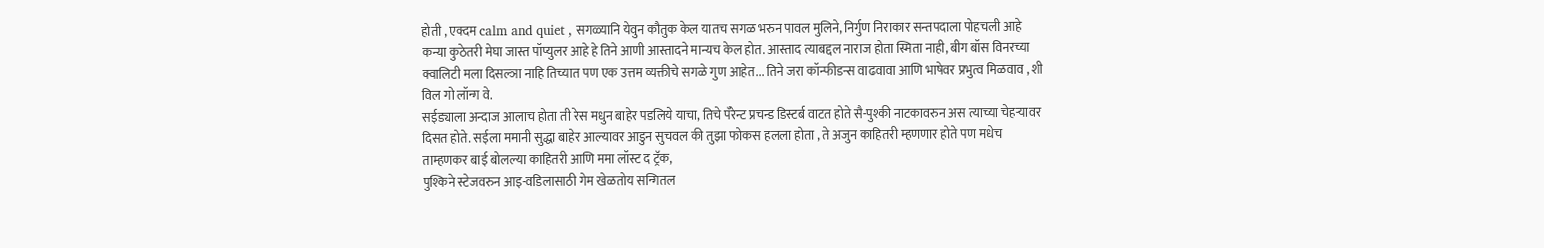होती , एक्दम calm and quiet , सगळ्यानि येवुन कौतुक केल यातच सगळ भरुन पावल मुलिने, निर्गुण निराकार सन्तपदाला पोहचली आहे कन्या कुठेतरी मेघा जास्त पॉप्युलर आहे हे तिने आणी आस्तादने मान्यच केल होत. आस्ताद त्याबद्दल नाराज होता स्मिता नाही, बीग बॉस विनरच्या क्वालिटी मला दिसल्ञा नाहि तिच्यात पण एक उत्तम व्यक्तीचे सगळे गुण आहेत... तिने जरा कॉन्फीडन्स वाढवावा आणि भाषेवर प्रभुत्व मिळवाव , शी विल गो लॉन्ग वे.
सईड्याला अन्दाज आलाच होता ती रेस मधुन बाहेर पडलिये याचा, तिचे पॅरेन्ट प्रचन्ड डिस्टर्ब वाटत होते सै-पुश्की नाटकावरुन अस त्याच्या चेहर्‍यावर दिसत होते. सईला ममानी सुद्धा बाहेर आल्यावर आडुन सुचवल की तुझा फोकस हलला होता , ते अजुन काहितरी म्हणणार होते पण मधेच ताम्हणकर बाई बोलल्या काहितरी आणि ममा लॉस्ट द ट्रॅक,
पुश्किने स्टेजवरुन आइ-वडिलासाठी गेम खेळतोय सन्गितल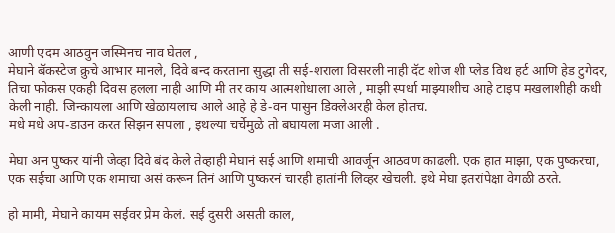आणी एदम आठवुन जस्मिनच नाव घेतल ,
मेघाने बॅकस्टेज क्रुचे आभार मानले, दिवे बन्द करताना सुद्धा ती सई-शराला विसरली नाही दॅट शोज शी प्लेड विथ हर्ट आणि हेड टुगेदर, तिचा फोकस एकही दिवस हलला नाही आणि मी तर काय आत्मशोधाला आले , माझी स्पर्धा माझ्याशीच आहे टाइप मखलाशीही कधी केली नाही. जिन्कायला आणि खेळायलाच आले आहे हे डे-वन पासुन डिक्लेअरही केल होतच.
मधे मधे अप-डाउन करत सिझन सपला , इथल्या चर्चेमुळे तो बघायला मजा आली .

मेघा अन पुष्कर यांनी जेव्हा दिवे बंद केले तेव्हाही मेघानं सई आणि शमाची आवर्जून आठवण काढली. एक हात माझा, एक पुष्करचा, एक सईचा आणि एक शमाचा असं करून तिनं आणि पुष्करनं चारही हातांनी लिव्हर खेचली. इथे मेघा इतरांपेक्षा वेगळी ठरते.

हो मामी, मेघाने कायम सईवर प्रेम केलं. सई दुसरी असती काल,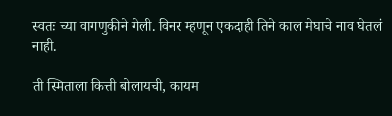स्वतः च्या वागणुकीने गेली. विनर म्हणून एकदाही तिने काल मेघाचे नाव घेतलं नाही.

ती स्मिताला कित्ती बोलायची, कायम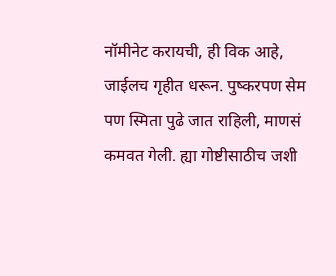नॉमीनेट करायची, ही विक आहे, जाईलच गृहीत धरून. पुष्करपण सेम पण स्मिता पुढे जात राहिली, माणसं कमवत गेली. ह्या गोष्टीसाठीच जशी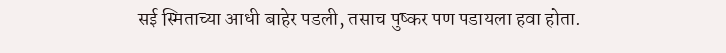सई स्मिताच्या आधी बाहेर पडली, तसाच पुष्कर पण पडायला हवा होता.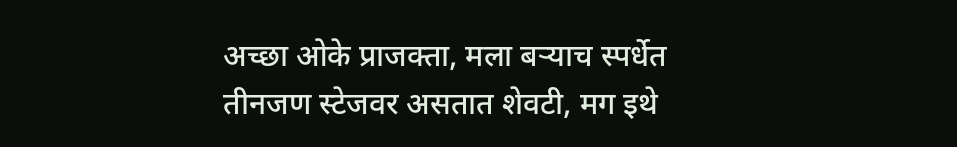अच्छा ओके प्राजक्ता, मला बऱ्याच स्पर्धेत तीनजण स्टेजवर असतात शेवटी, मग इथे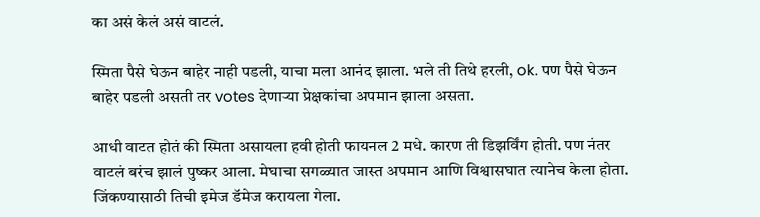का असं केलं असं वाटलं.

स्मिता पैसे घेऊन बाहेर नाही पडली, याचा मला आनंद झाला. भले ती तिथे हरली, ok. पण पैसे घेऊन बाहेर पडली असती तर votes देणाऱ्या प्रेक्षकांचा अपमान झाला असता.

आधी वाटत होतं की स्मिता असायला हवी होती फायनल 2 मधे. कारण ती डिझर्विंग होती. पण नंतर वाटलं बरंच झालं पुष्कर आला. मेघाचा सगळ्यात जास्त अपमान आणि विश्वासघात त्यानेच केला होता. जिंकण्यासाठी तिची इमेज डॅमेज करायला गेला.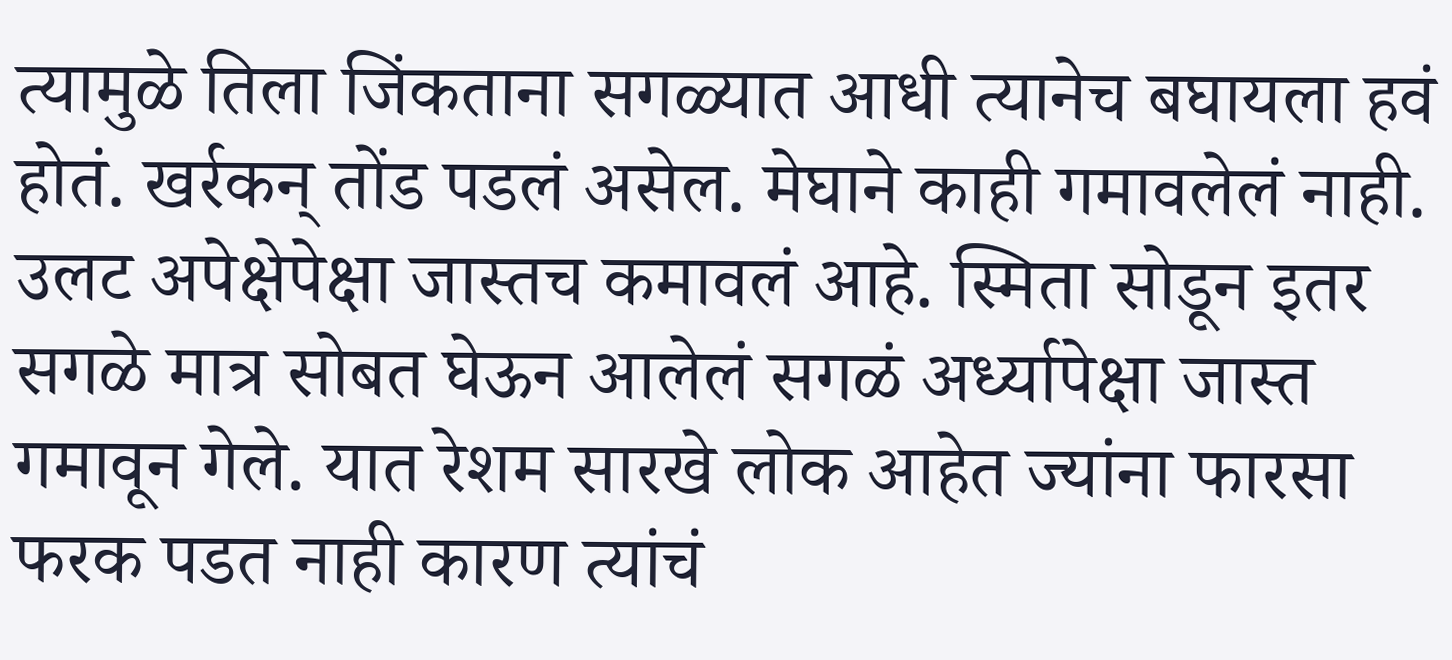त्यामुळे तिला जिंकताना सगळ्यात आधी त्यानेच बघायला हवं होतं. खर्रकन् तोंड पडलं असेल. मेघाने काही गमावलेलं नाही. उलट अपेक्षेपेक्षा जास्तच कमावलं आहे. स्मिता सोडून इतर सगळे मात्र सोबत घेऊन आलेलं सगळं अर्ध्यापेक्षा जास्त गमावून गेले. यात रेशम सारखे लोक आहेत ज्यांना फारसा फरक पडत नाही कारण त्यांचं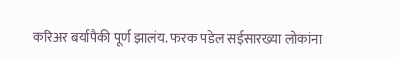करिअर बर्यापैकी पूर्ण झालंय. फरक पडेल सईसारख्या लोकांना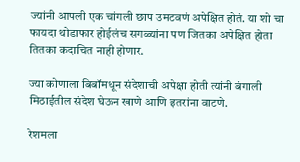ज्यांनी आपली एक चांगली छाप उमटवणं अपेक्षित होतं. या शो चा फायदा थोडाफार होईलंच सगळ्यांना पण जितका अपेक्षित होता तितका कदाचित नाही होणार.

ज्या कोणाला बिबॉमधून संदेशाची अपेक्षा होती त्यांनी बंगाली मिठाईतील संदेश घेऊन खाणे आणि इतरांना वाटणे.

रेशमला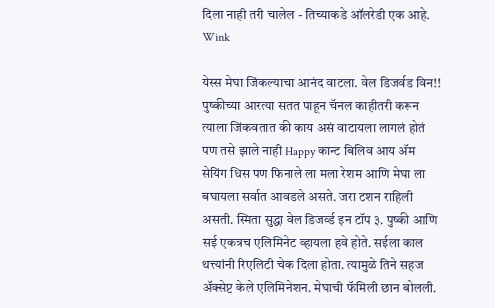दिला नाही तरी चालेल - तिच्याकडे ऑलरेडी एक आहे. Wink

येस्स मेघा जिंकल्याचा आनंद वाटला. वेल डिजर्वड विन!! पुष्कीच्या आरत्या सतत पाहून चॅनल काहीतरी करून त्याला जिंकवतात की काय असं वाटायला लागलं होतं पण तसे झाले नाही Happy कान्ट बिलिव आय अ‍ॅम सेयिंग धिस पण फिनाले ला मला रेशम आणि मेघा ला बघायला सर्वात आवडले असते. जरा टशन राहिली असती. स्मिता सुद्धा वेल डिजर्व्ड इन टॉप ३. पुष्की आणि सई एकत्रच एलिमिनेट व्हायला हवे होते. सईला काल थत्त्यांनी रिएलिटी चेक दिला होता. त्यामुळे तिने सहज अ‍ॅक्सेप्ट केले एलिमिनेशन. मेघाची फॅमिली छान बोलली.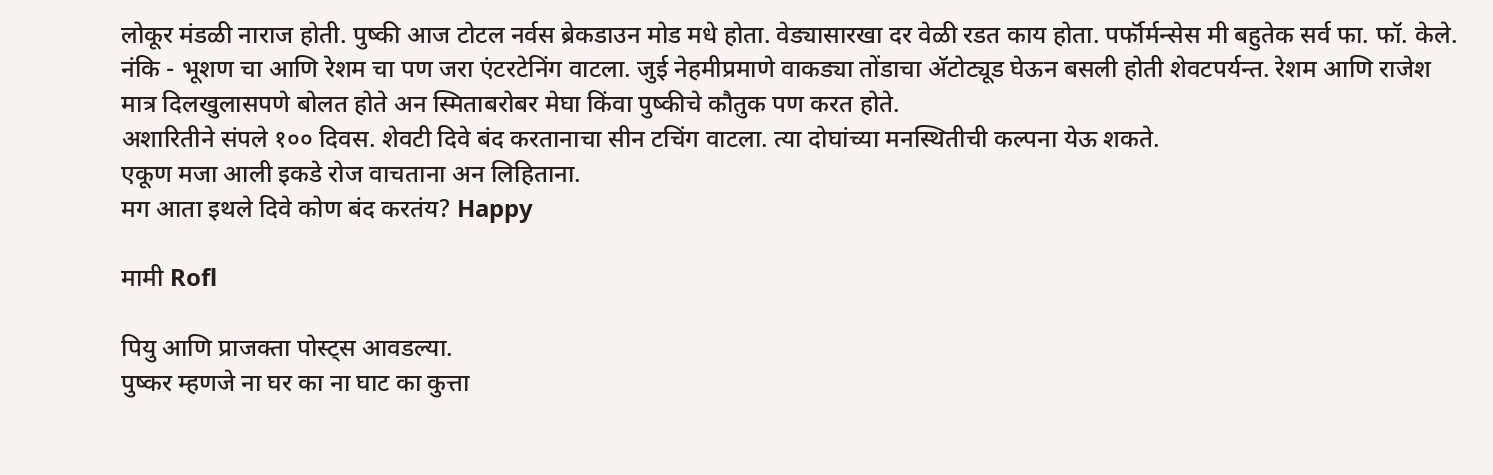लोकूर मंडळी नाराज होती. पुष्की आज टोटल नर्वस ब्रेकडाउन मोड मधे होता. वेड्यासारखा दर वेळी रडत काय होता. पर्फॉर्मन्सेस मी बहुतेक सर्व फा. फॉ. केले. नंकि - भूशण चा आणि रेशम चा पण जरा एंटरटेनिंग वाटला. जुई नेहमीप्रमाणे वाकड्या तोंडाचा अ‍ॅटोट्यूड घेऊन बसली होती शेवटपर्यन्त. रेशम आणि राजेश मात्र दिलखुलासपणे बोलत होते अन स्मिताबरोबर मेघा किंवा पुष्कीचे कौतुक पण करत होते.
अशारितीने संपले १०० दिवस. शेवटी दिवे बंद करतानाचा सीन टचिंग वाटला. त्या दोघांच्या मनस्थितीची कल्पना येऊ शकते.
एकूण मजा आली इकडे रोज वाचताना अन लिहिताना.
मग आता इथले दिवे कोण बंद करतंय? Happy

मामी Rofl

पियु आणि प्राजक्ता पोस्ट्स आवडल्या.
पुष्कर म्हणजे ना घर का ना घाट का कुत्ता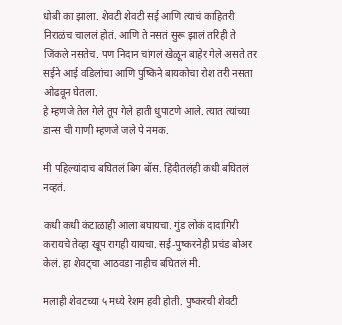धोबी का झाला. शेवटी शेवटी सई आणि त्याचं काहितरी निराळंच चाललं होतं. आणि ते नसतं सुरू झालं तरिही ते जिंकले नसतेच. पण निदान चांगलं खेळून बाहेर गेले असते तर सईने आई वडिलांचा आणि पुष्किने बायकोचा रोश तरी नसता ओढवून घेतला.
हे म्हणजे तेल गेले तूप गेले हाती धुपाटणे आले. त्यात त्यांच्या डान्स ची गाणी म्हणजे जले पे नमक.

मी पहिल्यांदाच बघितलं बिग बॉस. हिंदीतलंही कधी बघितलं नव्हतं.

कधी कधी कंटाळाही आला बघायचा. गुंड लोकं दादागिरी करायचे तेव्हा खूप रागही यायचा. सई-पुष्करनेही प्रचंड बोअर केलं. हा शेवट्चा आठवडा नाहीच बघितलं मी.

मलाही शेवटच्या ५ मध्ये रेशम हवी होती. पुष्करची शेवटी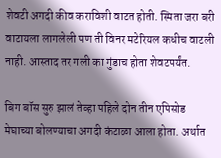शेवटी अगदी कीव कराविशी वाटत होती. स्मिता जरा बरी वाटायला लागलेली पण ती विनर मटेरियल कधीच वाटली नाही. आस्ताद तर गली का गुंडाच होता शेवटपर्यंत.

बिग बॉस सुरु झालं तेव्हा पहिले दोन तीन एपिसोड मेघाच्या बोलण्याचा अगदी कंटाळा आला होता. अर्थात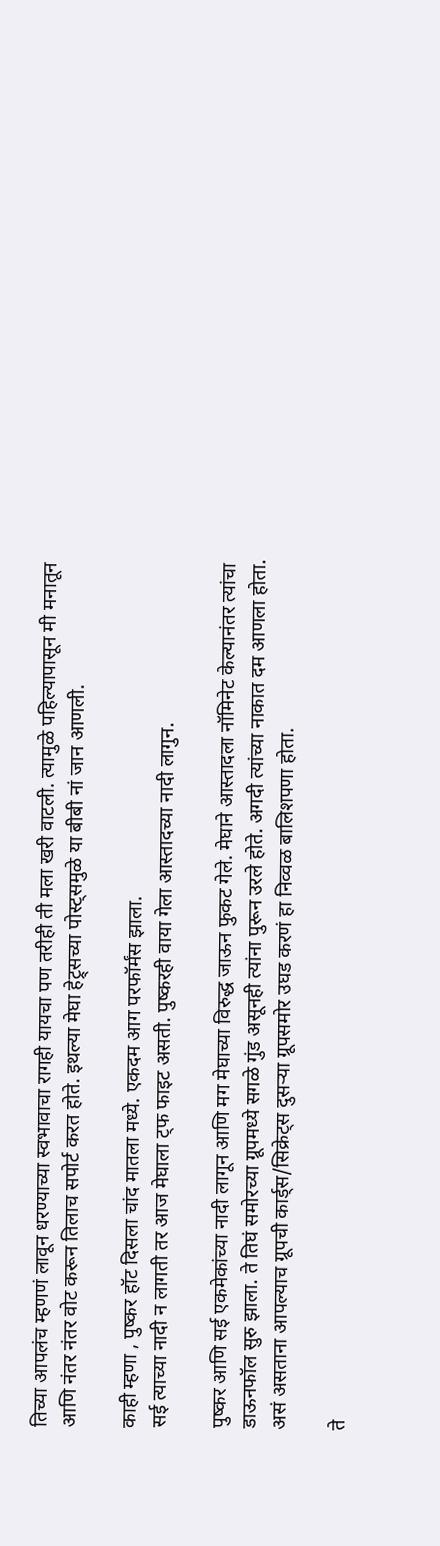तिच्या आपलंच म्हणणं लावून धरण्याच्या स्वभावाचा रागही यायचा पण तरीही ती मला खरी वाटली. त्यामुळे पहिल्यापासून मी मनातून आणि नंतर नंतर वोट करून तिलाच सपोर्ट करत होते. इथल्या मेघा हेट्र्सच्या पोस्ट्समुळे या बीबी नां जान आणली.

काही म्हणा , पुष्कर हॉट दिसला चांद मातला मध्ये. एकदम आग परफॉर्मंस झाला.
सई त्याच्या नादी न लागती तर आज मेघाला ट्फ फाइट असती. पुष्करही वाया गेला आस्तादच्या नादी लागुन.

पुष्कर आणि सई एकमेकांच्या नादी लागून आणि मग मेघाच्या विरुद्ध जाऊन फुकट गेले. मेघाने आस्तादला नॉमिनेट केल्यानंतर त्यांचा डाऊनफॉल सुरु झाला. ते तिघं समोरच्या ग्रूपमध्ये सगळे गुंड असूनही त्यांना पुरून उरले होते. अगदी त्यांच्या नाकात दम आणला होता. असं असताना आपल्याच ग्रूपची कार्ड्स/सिक्रेट्स दुसर्‍या ग्रूपसमोर उघड करणं हा निव्वळ बालिशपणा होता.

ते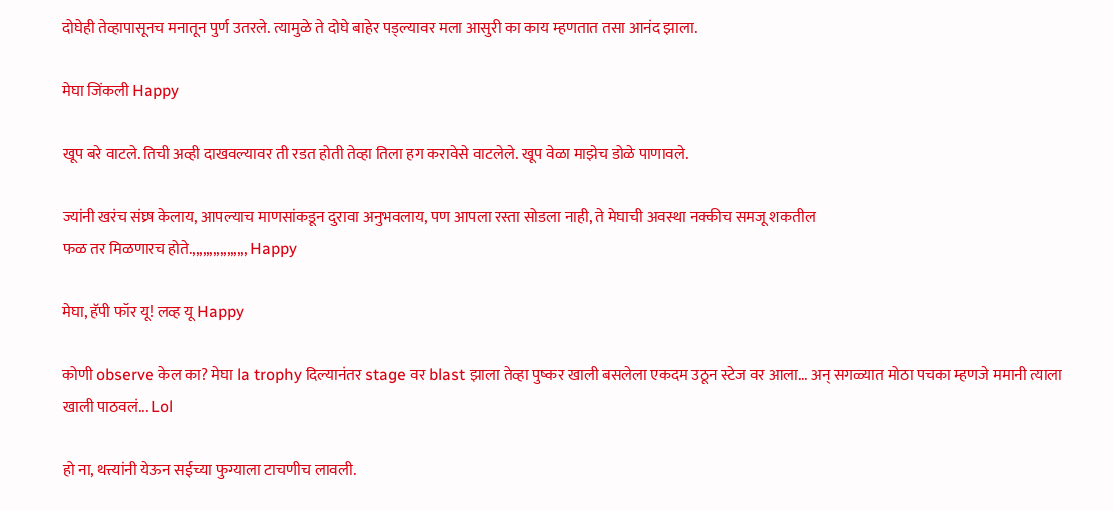दोघेही तेव्हापासूनच मनातून पुर्ण उतरले. त्यामुळे ते दोघे बाहेर पड्ल्यावर मला आसुरी का काय म्हणतात तसा आनंद झाला.

मेघा जिंकली Happy

खूप बरे वाटले. तिची अव्ही दाखवल्यावर ती रडत होती तेव्हा तिला हग करावेसे वाटलेले. खूप वेळा माझेच डोळे पाणावले.

ज्यांनी खरंच संघ्र्ष केलाय, आपल्याच माणसांकडून दुरावा अनुभवलाय, पण आपला रस्ता सोडला नाही, ते मेघाची अवस्था नक्कीच समजू शकतील
फळ तर मिळणारच होते.,,,,,,,,,,,,,,,, Happy

मेघा, हॅपी फॉर यू! लव्ह यू Happy

कोणी observe केल का? मेघा la trophy दिल्यानंतर stage वर blast झाला तेव्हा पुष्कर खाली बसलेला एकदम उठून स्टेज वर आला... अन्‌ सगळ्यात मोठा पचका म्हणजे ममानी त्याला खाली पाठवलं... Lol

हो ना, थत्त्यांनी येऊन सईच्या फुग्याला टाचणीच लावली.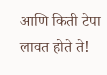आणि किती टेपा लावत होते ते!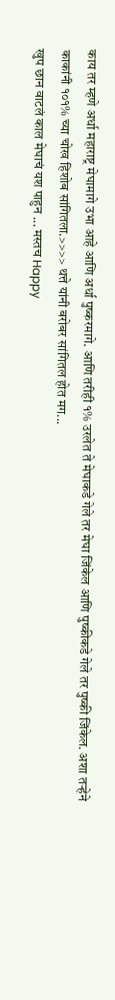काय तर म्हणे अर्धा महाराष्ट्र मेघामागे उभा आहे आणि अर्धा पुष्करमागे. आणि तरीही १% उरलेत ते मेघाकडे गेले तर मेघा जिंकेल आणि पुष्कीकडे गेले तर पुष्की जिंकेल. अशा तर्‍हेने काकांनी १०१% च्या चोख हिशोब सांगितला.>>>> थत्ते यांनी बरोबर सांगितल होत मग...
खुप छान वाटलं काल मेघाचं यश पाहुन ... मस्तच Happy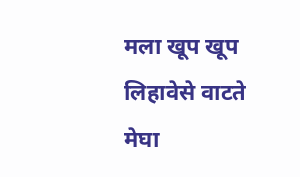मला खूप खूप लिहावेसे वाटते मेघा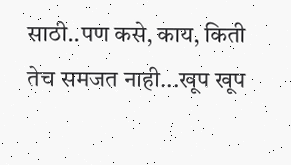साठी..पण कसे, काय, किती तेच समजत नाही...खूप खूप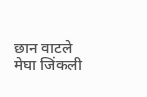छान वाटले मेघा जिंकली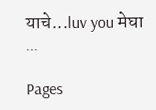याचे...luv you मेघा ...

Pages